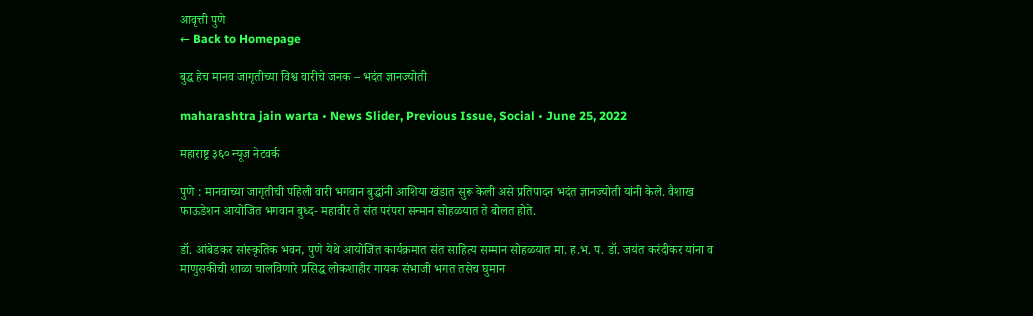आवृत्ती पुणे
← Back to Homepage

बुद्ध हेच मानव जागृतीच्या विश्व वारीचे जनक – भदंत ज्ञानज्योती

maharashtra jain warta • News Slider, Previous Issue, Social • June 25, 2022

महाराष्ट्र ३६० न्यूज नेटवर्क

पुणे : मानवाच्या जागृतीची पहिली वारी भगवान बुद्धांनी आशिया खंडात सुरू केली असे प्रतिपादन भदंत ज्ञानज्योती यांनी केले. वैशाख फाऊडेशन आयोजित भगवान बुध्द- महावीर ते संत परंपरा सन्मान सोहळयात ते बोलत होते.

डॉ. आंबेडकर सांस्कृतिक भवन, पुणे येथे आयोजित कार्यक्रमात संत साहित्य सम्मान सोहळयात मा. ह.भ. प. डॉ. जयंत करंदीकर यांना व माणुसकीची शाळा चालविणारे प्रसिद्ध लोकशाहीर गायक संभाजी भगत तसेच घुमान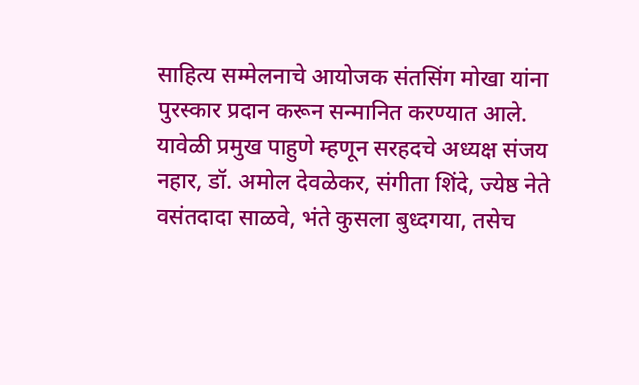साहित्य सम्मेलनाचे आयोजक संतसिंग मोखा यांना पुरस्कार प्रदान करून सन्मानित करण्यात आले. यावेळी प्रमुख पाहुणे म्हणून सरहदचे अध्यक्ष संजय नहार, डॉ. अमोल देवळेकर, संगीता शिंदे, ज्येष्ठ नेते वसंतदादा साळवे, भंते कुसला बुध्दगया, तसेच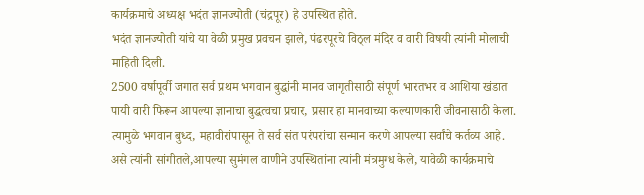कार्यक्रमाचे अध्यक्ष भदंत ज्ञानज्योती (चंद्रपूर) हे उपस्थित होते.
भदंत ज्ञानज्योती यांचे या वेळी प्रमुख प्रवचन झाले, पंढरपूरचे विठ्ल मंदिर व वारी विषयी त्यांनी मोलाची माहिती दिली.
2500 वर्षापूर्वी जगात सर्व प्रथम भगवान बुद्धांनी मानव जागृतीसाठी संपूर्ण भारतभर व आशिया खंडात पायी वारी फिरून आपल्या ज्ञानाचा बुद्धत्वचा प्रचार, प्रसार हा मानवाच्या कल्याणकारी जीवनासाठी केला. त्यामुळे भगवान बुध्द, महावीरांपासून ते सर्व संत परंपरांचा सन्मान करणे आपल्या सर्वांचे कर्तव्य आहे. असे त्यांनी सांगीतले,आपल्या सुमंगल वाणीने उपस्थितांना त्यांनी मंत्रमुग्ध केले, यावेळी कार्यक्रमाचे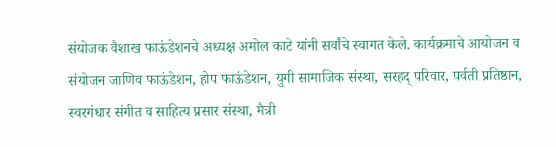संयोजक वैशाख फाऊंडेशनचे अध्यक्ष अमोल काटे यांनी सर्वांचे स्वागत केले. कार्यक्रमाचे आयोजन व संयोजन जाणिव फाऊंडेशन, होप फाऊंडेशन, युगी सामाजिक संस्था, सरहद् परिवार, पर्वती प्रतिष्ठान, स्वरगंधार संगीत व साहित्य प्रसार संस्था, मैत्री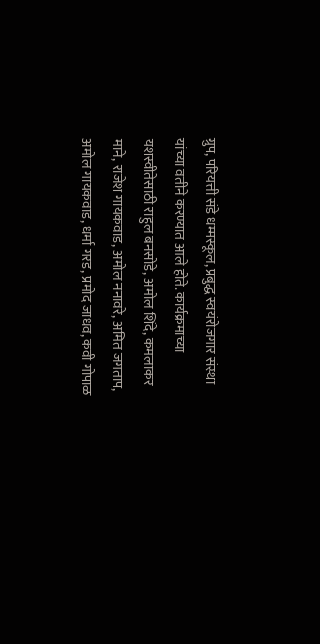ग्रुप, परियत्ती संडे धम्मस्कूल, प्रबुद्ध स्वयंरोजगार संस्था यांच्या वतीने करण्यात आले होते. कार्यक्रमाच्या यशस्वीतेसाठी राहुल बनसोडे, अमोल शिंदे, कमलाकर माने, राजेश गायकवाड, अमोल ननावरे, अमित जगताप, अमोल गायकवाड, धर्मा गरड, प्रमोद जाधव, कवी गोपाळ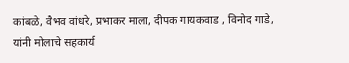कांबळे, वैभव वांधरे, प्रभाकर माला, दीपक गायकवाड , विनोद गाडे, यांनी मोलाचे सहकार्य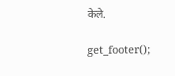केले.

get_footer();